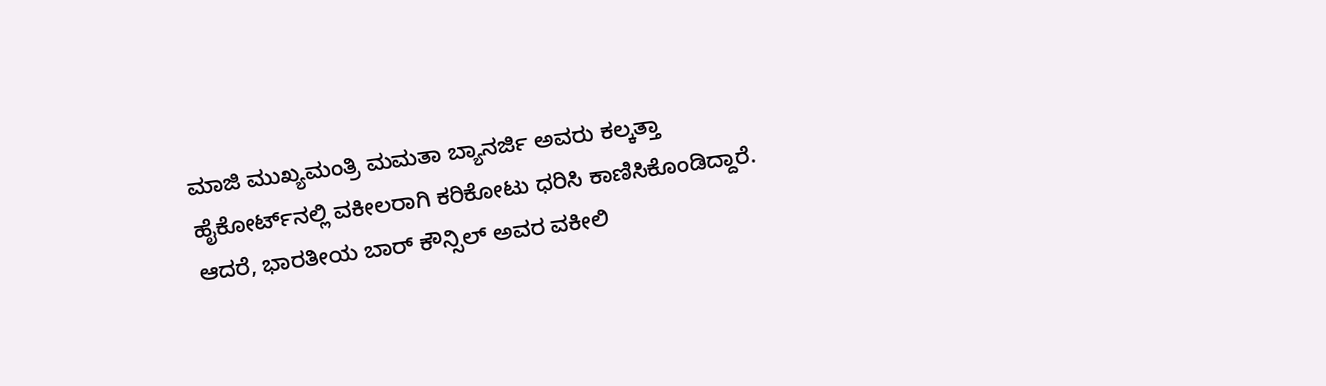ಮಾಜಿ ಮುಖ್ಯಮಂತ್ರಿ ಮಮತಾ ಬ್ಯಾನರ್ಜಿ ಅವರು ಕಲ್ಕತ್ತಾ ಹೈಕೋರ್ಟ್‌ನಲ್ಲಿ ವಕೀಲರಾಗಿ ಕರಿಕೋಟು ಧರಿಸಿ ಕಾಣಿಸಿಕೊಂಡಿದ್ದಾರೆ. ಆದರೆ, ಭಾರತೀಯ ಬಾರ್ ಕೌನ್ಸಿಲ್ ಅವರ ವಕೀಲಿ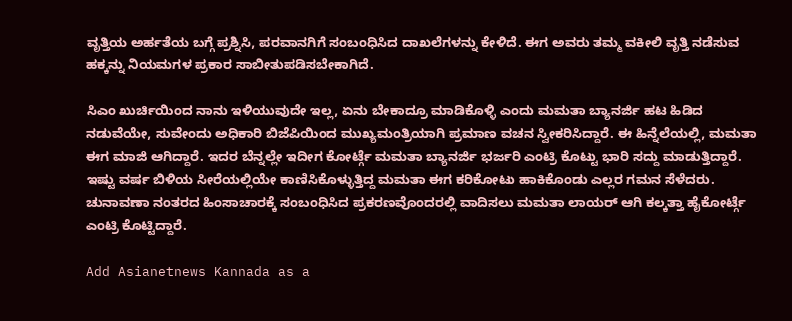ವೃತ್ತಿಯ ಅರ್ಹತೆಯ ಬಗ್ಗೆ ಪ್ರಶ್ನಿಸಿ, ಪರವಾನಗಿಗೆ ಸಂಬಂಧಿಸಿದ ದಾಖಲೆಗಳನ್ನು ಕೇಳಿದೆ. ಈಗ ಅವರು ತಮ್ಮ ವಕೀಲಿ ವೃತ್ತಿ ನಡೆಸುವ ಹಕ್ಕನ್ನು ನಿಯಮಗಳ ಪ್ರಕಾರ ಸಾಬೀತುಪಡಿಸಬೇಕಾಗಿದೆ.

ಸಿಎಂ ಖುರ್ಚಿಯಿಂದ ನಾನು ಇಳಿಯುವುದೇ ಇಲ್ಲ, ಏನು ಬೇಕಾದ್ರೂ ಮಾಡಿಕೊಳ್ಳಿ ಎಂದು ಮಮತಾ ಬ್ಯಾನರ್ಜಿ ಹಟ ಹಿಡಿದ ನಡುವೆಯೇ, ಸುವೇಂದು ಅಧಿಕಾರಿ ಬಿಜೆಪಿಯಿಂದ ಮುಖ್ಯಮಂತ್ರಿಯಾಗಿ ಪ್ರಮಾಣ ವಚನ ಸ್ವೀಕರಿಸಿದ್ದಾರೆ. ಈ ಹಿನ್ನೆಲೆಯಲ್ಲಿ, ಮಮತಾ ಈಗ ಮಾಜಿ ಆಗಿದ್ದಾರೆ. ಇದರ ಬೆನ್ನಲ್ಲೇ ಇದೀಗ ಕೋರ್ಟ್ಗೆ ಮಮತಾ ಬ್ಯಾನರ್ಜಿ ಭರ್ಜರಿ ಎಂಟ್ರಿ ಕೊಟ್ಟು ಭಾರಿ ಸದ್ದು ಮಾಡುತ್ತಿದ್ದಾರೆ. ಇಷ್ಟು ವರ್ಷ ಬಿಳಿಯ ಸೀರೆಯಲ್ಲಿಯೇ ಕಾಣಿಸಿಕೊಳ್ಳುತ್ತಿದ್ದ ಮಮತಾ ಈಗ ಕರಿಕೋಟು ಹಾಕಿಕೊಂಡು ಎಲ್ಲರ ಗಮನ ಸೆಳೆದರು. ಚುನಾವಣಾ ನಂತರದ ಹಿಂಸಾಚಾರಕ್ಕೆ ಸಂಬಂಧಿಸಿದ ಪ್ರಕರಣವೊಂದರಲ್ಲಿ ವಾದಿಸಲು ಮಮತಾ ಲಾಯರ್ ಆಗಿ ಕಲ್ಕತ್ತಾ ಹೈಕೋರ್ಟ್ಗೆ ಎಂಟ್ರಿ ಕೊಟ್ಟಿದ್ದಾರೆ.

Add Asianetnews Kannada as a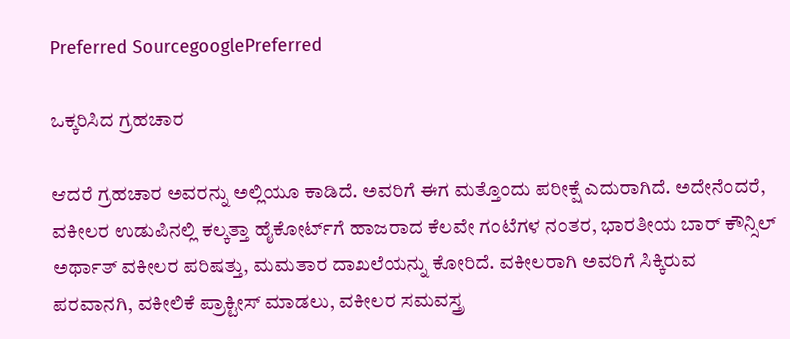Preferred SourcegooglePreferred

ಒಕ್ಕರಿಸಿದ ಗ್ರಹಚಾರ

ಆದರೆ ಗ್ರಹಚಾರ ಅವರನ್ನು ಅಲ್ಲಿಯೂ ಕಾಡಿದೆ. ಅವರಿಗೆ ಈಗ ಮತ್ತೊಂದು ಪರೀಕ್ಷೆ ಎದುರಾಗಿದೆ. ಅದೇನೆಂದರೆ, ವಕೀಲರ ಉಡುಪಿನಲ್ಲಿ ಕಲ್ಕತ್ತಾ ಹೈಕೋರ್ಟ್‌ಗೆ ಹಾಜರಾದ ಕೆಲವೇ ಗಂಟೆಗಳ ನಂತರ, ಭಾರತೀಯ ಬಾರ್ ಕೌನ್ಸಿಲ್ ಅರ್ಥಾತ್ ವಕೀಲರ ಪರಿಷತ್ತು, ಮಮತಾರ ದಾಖಲೆಯನ್ನು ಕೋರಿದೆ. ವಕೀಲರಾಗಿ ಅವರಿಗೆ ಸಿಕ್ಕಿರುವ ಪರವಾನಗಿ, ವಕೀಲಿಕೆ ಪ್ರಾಕ್ಟೀಸ್ ಮಾಡಲು, ವಕೀಲರ ಸಮವಸ್ತ್ರ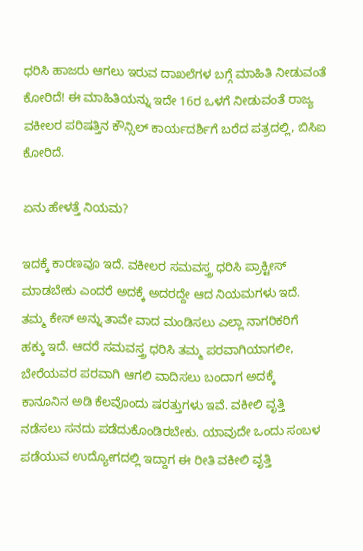ಧರಿಸಿ ಹಾಜರು ಆಗಲು ಇರುವ ದಾಖಲೆಗಳ ಬಗ್ಗೆ ಮಾಹಿತಿ ನೀಡುವಂತೆ ಕೋರಿದೆ! ಈ ಮಾಹಿತಿಯನ್ನು ಇದೇ 16ರ ಒಳಗೆ ನೀಡುವಂತೆ ರಾಜ್ಯ ವಕೀಲರ ಪರಿಷತ್ತಿನ ಕೌನ್ಸಿಲ್ ಕಾರ್ಯದರ್ಶಿಗೆ ಬರೆದ ಪತ್ರದಲ್ಲಿ, ಬಿಸಿಐ ಕೋರಿದೆ.

ಏನು ಹೇಳತ್ತೆ ನಿಯಮ?

ಇದಕ್ಕೆ ಕಾರಣವೂ ಇದೆ. ವಕೀಲರ ಸಮವಸ್ತ್ರ ಧರಿಸಿ ಪ್ರಾಕ್ಟೀಸ್ ಮಾಡಬೇಕು ಎಂದರೆ ಅದಕ್ಕೆ ಅದರದ್ದೇ ಆದ ನಿಯಮಗಳು ಇದೆ. ತಮ್ಮ ಕೇಸ್ ಅನ್ನು ತಾವೇ ವಾದ ಮಂಡಿಸಲು ಎಲ್ಲಾ ನಾಗರಿಕರಿಗೆ ಹಕ್ಕು ಇದೆ. ಆದರೆ ಸಮವಸ್ತ್ರ ಧರಿಸಿ ತಮ್ಮ ಪರವಾಗಿಯಾಗಲೀ, ಬೇರೆಯವರ ಪರವಾಗಿ ಆಗಲಿ ವಾದಿಸಲು ಬಂದಾಗ ಅದಕ್ಕೆ ಕಾನೂನಿನ ಅಡಿ ಕೆಲವೊಂದು ಷರತ್ತುಗಳು ಇವೆ. ವಕೀಲಿ ವೃತ್ತಿ ನಡೆಸಲು ಸನದು ಪಡೆದುಕೊಂಡಿರಬೇಕು. ಯಾವುದೇ ಒಂದು ಸಂಬಳ ಪಡೆಯುವ ಉದ್ಯೋಗದಲ್ಲಿ ಇದ್ದಾಗ ಈ ರೀತಿ ವಕೀಲಿ ವೃತ್ತಿ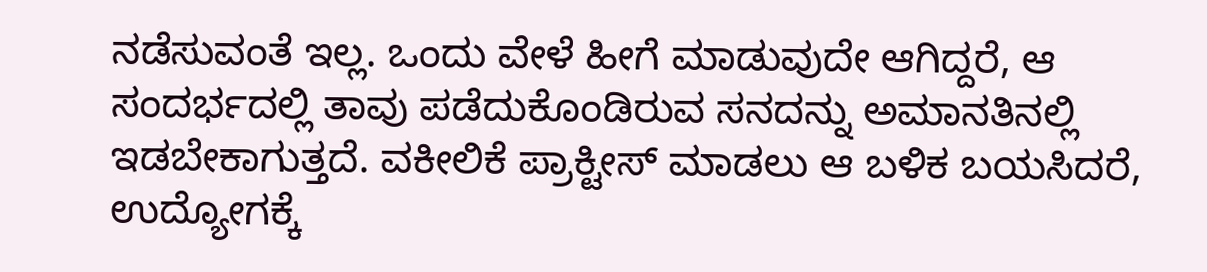ನಡೆಸುವಂತೆ ಇಲ್ಲ. ಒಂದು ವೇಳೆ ಹೀಗೆ ಮಾಡುವುದೇ ಆಗಿದ್ದರೆ, ಆ ಸಂದರ್ಭದಲ್ಲಿ ತಾವು ಪಡೆದುಕೊಂಡಿರುವ ಸನದನ್ನು ಅಮಾನತಿನಲ್ಲಿ ಇಡಬೇಕಾಗುತ್ತದೆ. ವಕೀಲಿಕೆ ಪ್ರಾಕ್ಟೀಸ್ ಮಾಡಲು ಆ ಬಳಿಕ ಬಯಸಿದರೆ, ಉದ್ಯೋಗಕ್ಕೆ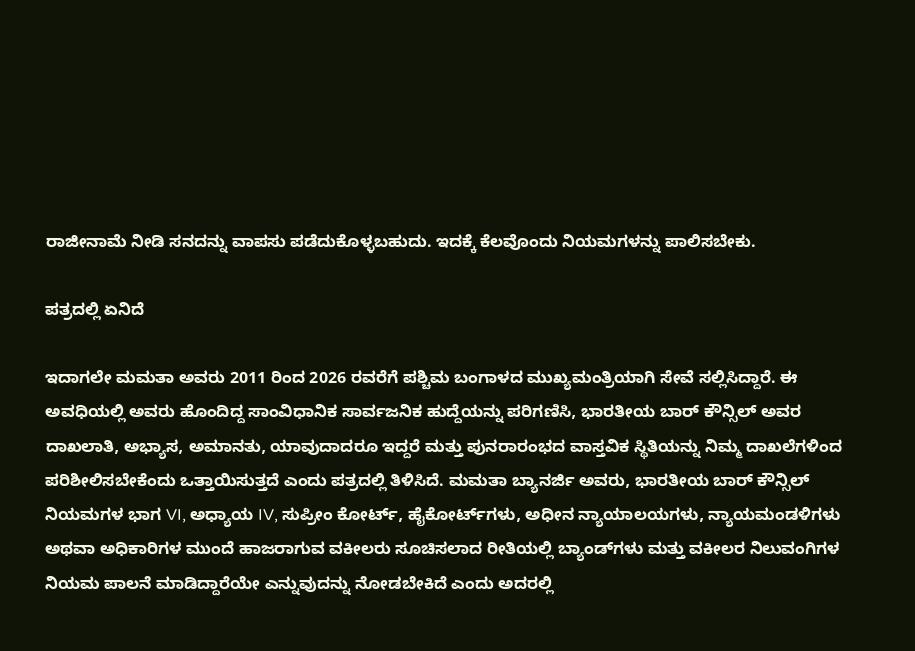ರಾಜೀನಾಮೆ ನೀಡಿ ಸನದನ್ನು ವಾಪಸು ಪಡೆದುಕೊಳ್ಳಬಹುದು. ಇದಕ್ಕೆ ಕೆಲವೊಂದು ನಿಯಮಗಳನ್ನು ಪಾಲಿಸಬೇಕು.

ಪತ್ರದಲ್ಲಿ ಏನಿದೆ

ಇದಾಗಲೇ ಮಮತಾ ಅವರು 2011 ರಿಂದ 2026 ರವರೆಗೆ ಪಶ್ಚಿಮ ಬಂಗಾಳದ ಮುಖ್ಯಮಂತ್ರಿಯಾಗಿ ಸೇವೆ ಸಲ್ಲಿಸಿದ್ದಾರೆ. ಈ ಅವಧಿಯಲ್ಲಿ ಅವರು ಹೊಂದಿದ್ದ ಸಾಂವಿಧಾನಿಕ ಸಾರ್ವಜನಿಕ ಹುದ್ದೆಯನ್ನು ಪರಿಗಣಿಸಿ, ಭಾರತೀಯ ಬಾರ್ ಕೌನ್ಸಿಲ್ ಅವರ ದಾಖಲಾತಿ, ಅಭ್ಯಾಸ, ಅಮಾನತು, ಯಾವುದಾದರೂ ಇದ್ದರೆ ಮತ್ತು ಪುನರಾರಂಭದ ವಾಸ್ತವಿಕ ಸ್ಥಿತಿಯನ್ನು ನಿಮ್ಮ ದಾಖಲೆಗಳಿಂದ ಪರಿಶೀಲಿಸಬೇಕೆಂದು ಒತ್ತಾಯಿಸುತ್ತದೆ ಎಂದು ಪತ್ರದಲ್ಲಿ ತಿಳಿಸಿದೆ. ಮಮತಾ ಬ್ಯಾನರ್ಜಿ ಅವರು, ಭಾರತೀಯ ಬಾರ್ ಕೌನ್ಸಿಲ್ ನಿಯಮಗಳ ಭಾಗ VI, ಅಧ್ಯಾಯ IV, ಸುಪ್ರೀಂ ಕೋರ್ಟ್, ಹೈಕೋರ್ಟ್‌ಗಳು, ಅಧೀನ ನ್ಯಾಯಾಲಯಗಳು, ನ್ಯಾಯಮಂಡಳಿಗಳು ಅಥವಾ ಅಧಿಕಾರಿಗಳ ಮುಂದೆ ಹಾಜರಾಗುವ ವಕೀಲರು ಸೂಚಿಸಲಾದ ರೀತಿಯಲ್ಲಿ ಬ್ಯಾಂಡ್‌ಗಳು ಮತ್ತು ವಕೀಲರ ನಿಲುವಂಗಿಗಳ ನಿಯಮ ಪಾಲನೆ ಮಾಡಿದ್ದಾರೆಯೇ ಎನ್ನುವುದನ್ನು ನೋಡಬೇಕಿದೆ ಎಂದು ಅದರಲ್ಲಿ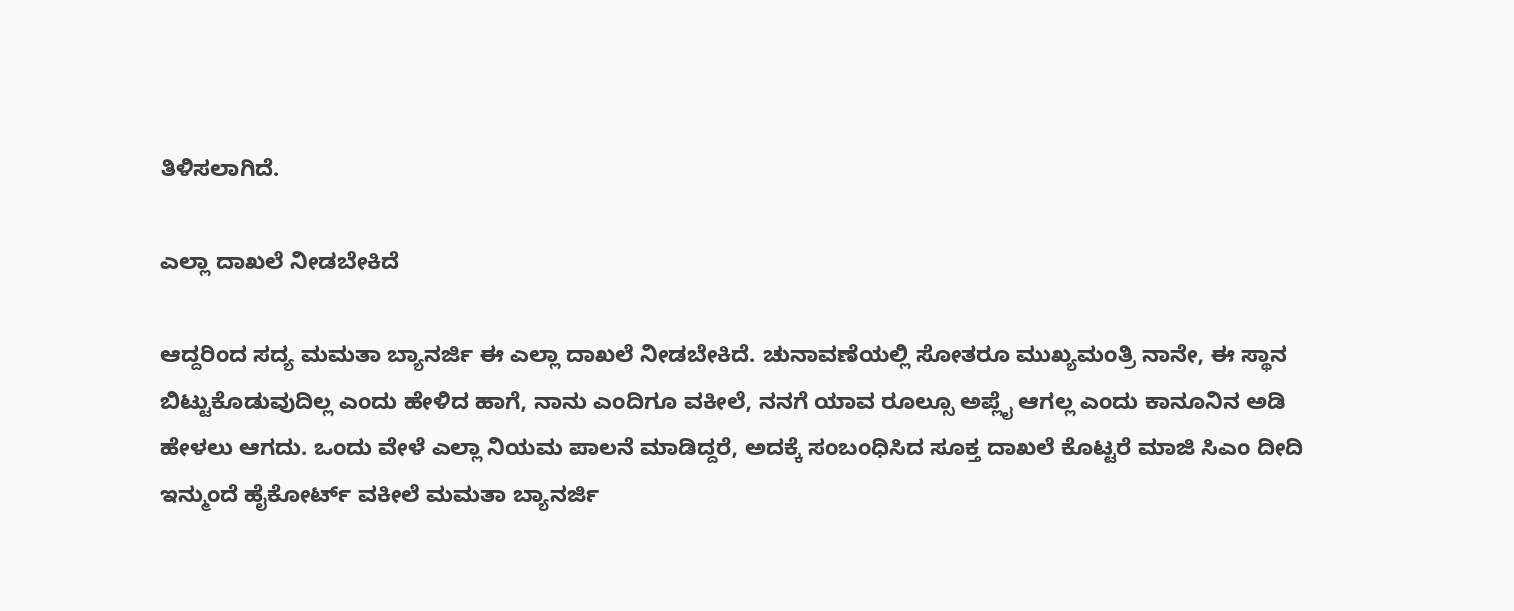ತಿಳಿಸಲಾಗಿದೆ.

ಎಲ್ಲಾ ದಾಖಲೆ ನೀಡಬೇಕಿದೆ

ಆದ್ದರಿಂದ ಸದ್ಯ ಮಮತಾ ಬ್ಯಾನರ್ಜಿ ಈ ಎಲ್ಲಾ ದಾಖಲೆ ನೀಡಬೇಕಿದೆ. ಚುನಾವಣೆಯಲ್ಲಿ ಸೋತರೂ ಮುಖ್ಯಮಂತ್ರಿ ನಾನೇ, ಈ ಸ್ಥಾನ ಬಿಟ್ಟುಕೊಡುವುದಿಲ್ಲ ಎಂದು ಹೇಳಿದ ಹಾಗೆ, ನಾನು ಎಂದಿಗೂ ವಕೀಲೆ, ನನಗೆ ಯಾವ ರೂಲ್ಸೂ ಅಪ್ಲೈ ಆಗಲ್ಲ ಎಂದು ಕಾನೂನಿನ ಅಡಿ ಹೇಳಲು ಆಗದು. ಒಂದು ವೇಳೆ ಎಲ್ಲಾ ನಿಯಮ ಪಾಲನೆ ಮಾಡಿದ್ದರೆ, ಅದಕ್ಕೆ ಸಂಬಂಧಿಸಿದ ಸೂಕ್ತ ದಾಖಲೆ ಕೊಟ್ಟರೆ ಮಾಜಿ ಸಿಎಂ ದೀದಿ ಇನ್ಮುಂದೆ ಹೈಕೋರ್ಟ್ ವಕೀಲೆ ಮಮತಾ ಬ್ಯಾನರ್ಜಿ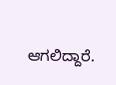ಆಗಲಿದ್ದಾರೆ.